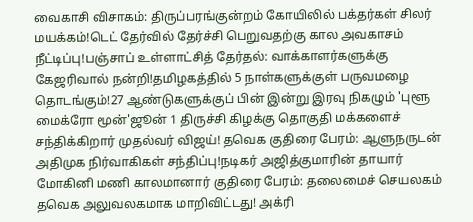வைகாசி விசாகம்: திருப்பரங்குன்றம் கோயிலில் பக்தர்கள் சிலர் மயக்கம்!டெட் தேர்வில் தேர்ச்சி பெறுவதற்கு கால அவகாசம் நீட்டிப்பு!பஞ்சாப் உள்ளாட்சித் தேர்தல்: வாக்காளர்களுக்கு கேஜரிவால் நன்றி!தமிழகத்தில் 5 நாள்களுக்குள் பருவமழை தொடங்கும்!27 ஆண்டுகளுக்குப் பின் இன்று இரவு நிகழும் 'புளூ மைக்ரோ மூன்'ஜூன் 1 திருச்சி கிழக்கு தொகுதி மக்களைச் சந்திக்கிறார் முதல்வர் விஜய்! தவெக குதிரை பேரம்: ஆளுநருடன் அதிமுக நிர்வாகிகள் சந்திப்பு!நடிகர் அஜித்குமாரின் தாயார் மோகினி மணி காலமானார் குதிரை பேரம்: தலைமைச் செயலகம் தவெக அலுவலகமாக மாறிவிட்டது! அக்ரி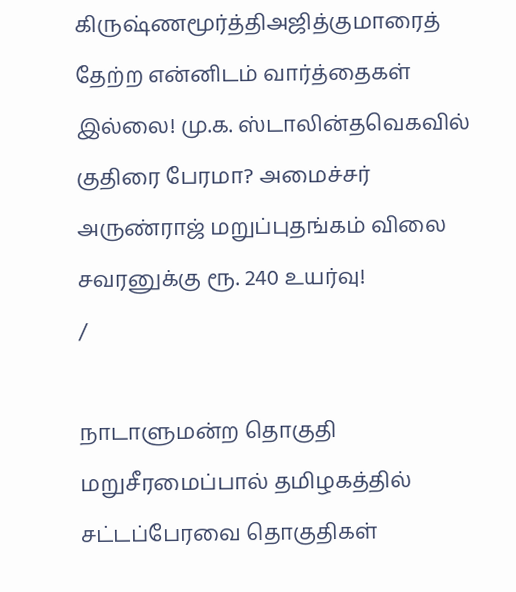கிருஷ்ணமூர்த்திஅஜித்குமாரைத் தேற்ற என்னிடம் வார்த்தைகள் இல்லை! மு.க. ஸ்டாலின்தவெகவில் குதிரை பேரமா? அமைச்சர் அருண்ராஜ் மறுப்புதங்கம் விலை சவரனுக்கு ரூ. 240 உயர்வு!
/

நாடாளுமன்ற தொகுதி மறுசீரமைப்பால் தமிழகத்தில் சட்டப்பேரவை தொகுதிகள்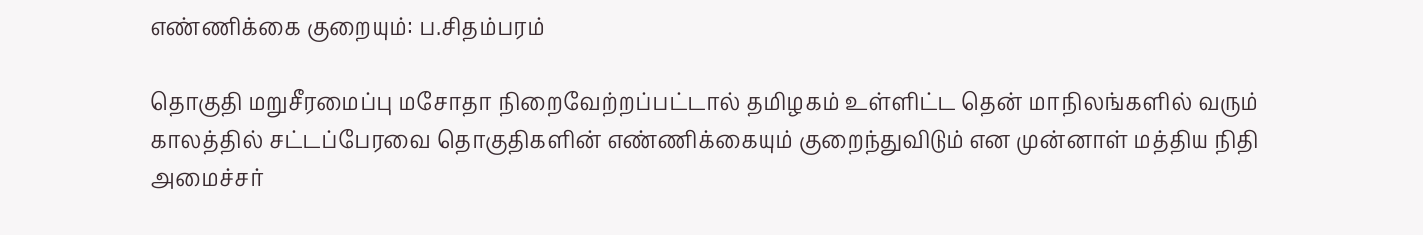எண்ணிக்கை குறையும்: ப.சிதம்பரம்

தொகுதி மறுசீரமைப்பு மசோதா நிறைவேற்றப்பட்டால் தமிழகம் உள்ளிட்ட தென் மாநிலங்களில் வரும் காலத்தில் சட்டப்பேரவை தொகுதிகளின் எண்ணிக்கையும் குறைந்துவிடும் என முன்னாள் மத்திய நிதி அமைச்சர்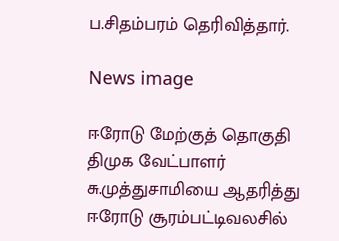ப.சிதம்பரம் தெரிவித்தார்.

News image

ஈரோடு மேற்குத் தொகுதி திமுக வேட்பாளர் சு.முத்துசாமியை ஆதரித்து ஈரோடு சூரம்பட்டிவலசில்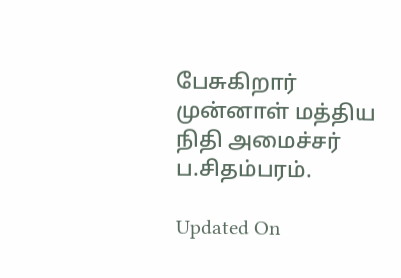பேசுகிறார் முன்னாள் மத்திய நிதி அமைச்சர் ப.சிதம்பரம்.

Updated On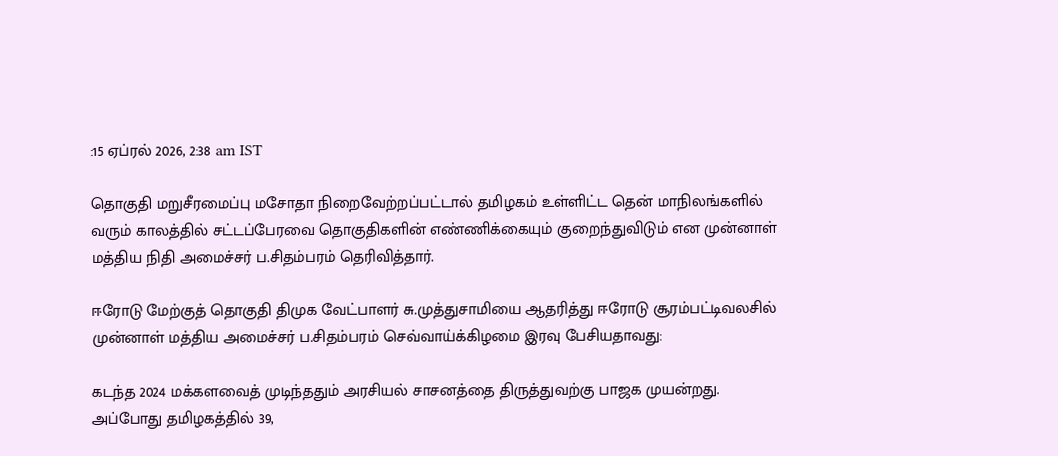:15 ஏப்ரல் 2026, 2:38 am IST

தொகுதி மறுசீரமைப்பு மசோதா நிறைவேற்றப்பட்டால் தமிழகம் உள்ளிட்ட தென் மாநிலங்களில் வரும் காலத்தில் சட்டப்பேரவை தொகுதிகளின் எண்ணிக்கையும் குறைந்துவிடும் என முன்னாள் மத்திய நிதி அமைச்சர் ப.சிதம்பரம் தெரிவித்தார்.

ஈரோடு மேற்குத் தொகுதி திமுக வேட்பாளர் சு.முத்துசாமியை ஆதரித்து ஈரோடு சூரம்பட்டிவலசில் முன்னாள் மத்திய அமைச்சர் ப.சிதம்பரம் செவ்வாய்க்கிழமை இரவு பேசியதாவது:

கடந்த 2024 மக்களவைத் முடிந்ததும் அரசியல் சாசனத்தை திருத்துவற்கு பாஜக முயன்றது. அப்போது தமிழகத்தில் 39,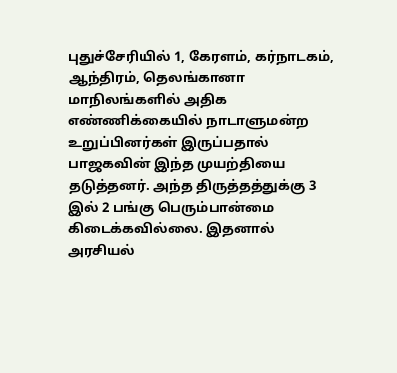புதுச்சேரியில் 1, கேரளம், கர்நாடகம், ஆந்திரம், தெலங்கானா மாநிலங்களில் அதிக எண்ணிக்கையில் நாடாளுமன்ற உறுப்பினர்கள் இருப்பதால் பாஜகவின் இந்த முயற்தியை தடுத்தனர். அந்த திருத்தத்துக்கு 3 இல் 2 பங்கு பெரும்பான்மை கிடைக்கவில்லை. இதனால் அரசியல்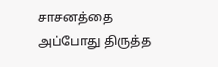சாசனத்தை அப்போது திருத்த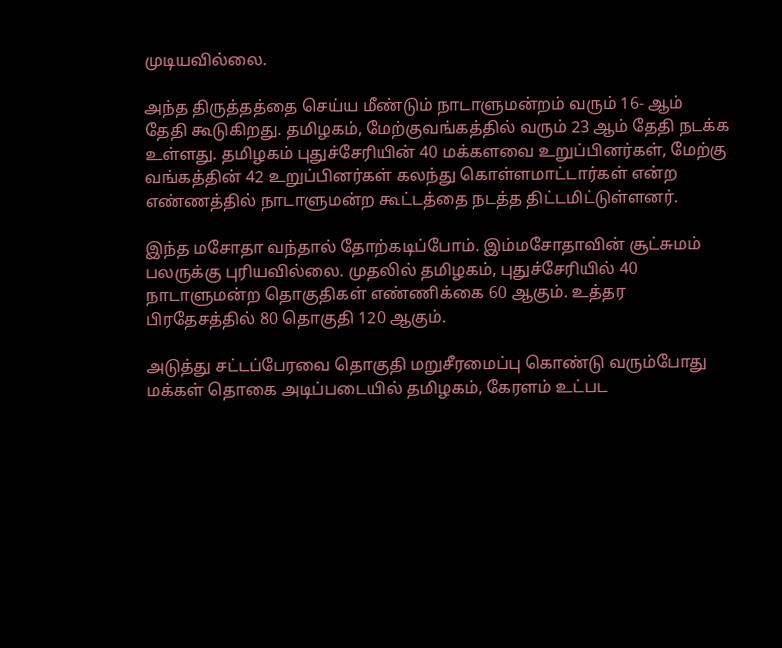முடியவில்லை.

அந்த திருத்தத்தை செய்ய மீண்டும் நாடாளுமன்றம் வரும் 16- ஆம் தேதி கூடுகிறது. தமிழகம், மேற்குவங்கத்தில் வரும் 23 ஆம் தேதி நடக்க உள்ளது. தமிழகம் புதுச்சேரியின் 40 மக்களவை உறுப்பினர்கள், மேற்கு வங்கத்தின் 42 உறுப்பினர்கள் கலந்து கொள்ளமாட்டார்கள் என்ற எண்ணத்தில் நாடாளுமன்ற கூட்டத்தை நடத்த திட்டமிட்டுள்ளனர்.

இந்த மசோதா வந்தால் தோற்கடிப்போம். இம்மசோதாவின் சூட்சுமம் பலருக்கு புரியவில்லை. முதலில் தமிழகம், புதுச்சேரியில் 40 நாடாளுமன்ற தொகுதிகள் எண்ணிக்கை 60 ஆகும். உத்தர பிரதேசத்தில் 80 தொகுதி 120 ஆகும்.

அடுத்து சட்டப்பேரவை தொகுதி மறுசீரமைப்பு கொண்டு வரும்போது மக்கள் தொகை அடிப்படையில் தமிழகம், கேரளம் உட்பட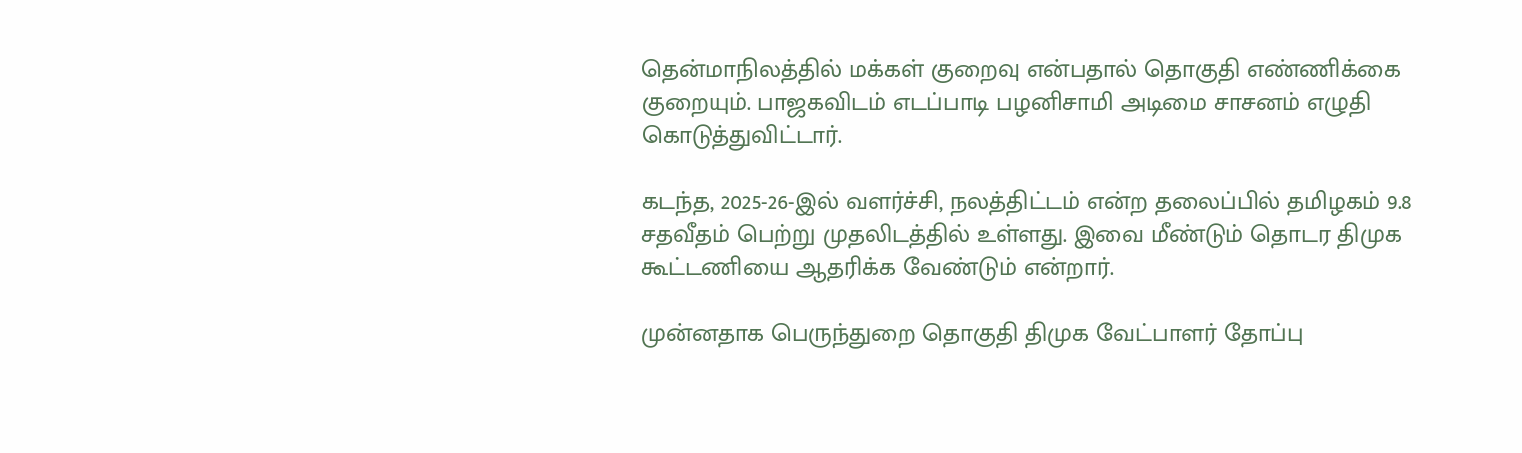தென்மாநிலத்தில் மக்கள் குறைவு என்பதால் தொகுதி எண்ணிக்கை குறையும். பாஜகவிடம் எடப்பாடி பழனிசாமி அடிமை சாசனம் எழுதி கொடுத்துவிட்டார்.

கடந்த, 2025-26-இல் வளர்ச்சி, நலத்திட்டம் என்ற தலைப்பில் தமிழகம் 9.8 சதவீதம் பெற்று முதலிடத்தில் உள்ளது. இவை மீண்டும் தொடர திமுக கூட்டணியை ஆதரிக்க வேண்டும் என்றார்.

முன்னதாக பெருந்துறை தொகுதி திமுக வேட்பாளர் தோப்பு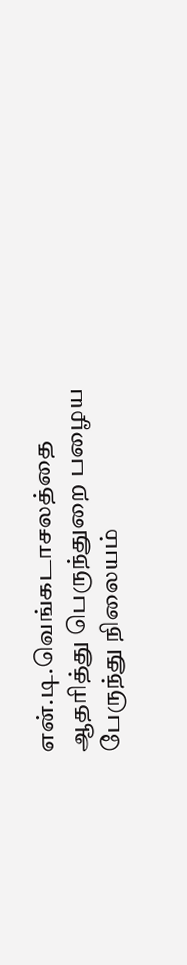என்.டி.வெங்கடாசலத்தை ஆதரித்து பெருந்துறை பழைய பேருந்து நிலையம்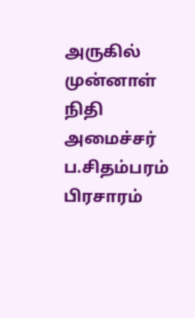அருகில் முன்னாள் நிதி அமைச்சர் ப.சிதம்பரம் பிரசாரம்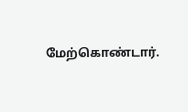மேற்கொண்டார்.